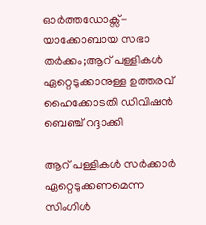ഓര്‍ത്തഡോക്സ്-യാക്കോബായ സഭാ തര്‍ക്കം;ആറ് പള്ളികൾ ഏറ്റെടുക്കാനുള്ള ഉത്തരവ് ഹൈക്കോടതി ഡിവിഷൻ ബെഞ്ച് റദ്ദാക്കി

ആറ് പള്ളികള്‍ സര്‍ക്കാര്‍ ഏറ്റെടുക്കണമെന്ന സിംഗിള്‍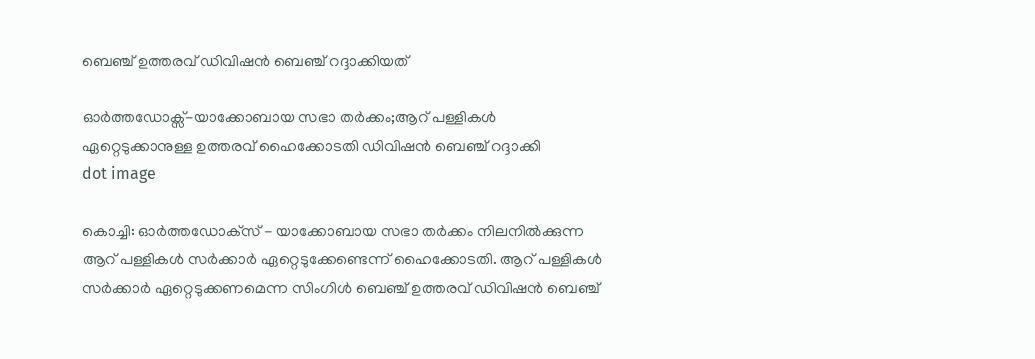ബെഞ്ച് ഉത്തരവ് ഡിവിഷന്‍ ബെഞ്ച് റദ്ദാക്കിയത്

ഓര്‍ത്തഡോക്സ്-യാക്കോബായ സഭാ തര്‍ക്കം;ആറ് പള്ളികൾ ഏറ്റെടുക്കാനുള്ള ഉത്തരവ് ഹൈക്കോടതി ഡിവിഷൻ ബെഞ്ച് റദ്ദാക്കി
dot image

കൊച്ചി: ഓര്‍ത്തഡോക്‌സ് - യാക്കോബായ സഭാ തര്‍ക്കം നിലനില്‍ക്കുന്ന ആറ് പള്ളികള്‍ സര്‍ക്കാര്‍ ഏറ്റെടുക്കേണ്ടെന്ന് ഹൈക്കോടതി. ആറ് പള്ളികള്‍ സര്‍ക്കാര്‍ ഏറ്റെടുക്കണമെന്ന സിംഗിള്‍ ബെഞ്ച് ഉത്തരവ് ഡിവിഷന്‍ ബെഞ്ച്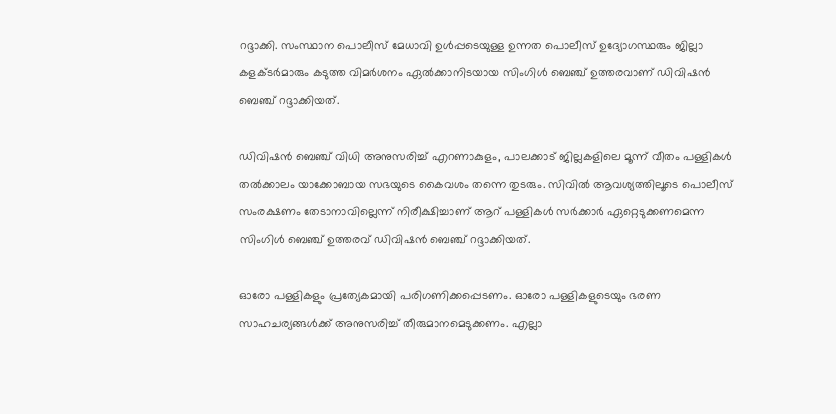റദ്ദാക്കി. സംസ്ഥാന പൊലീസ് മേധാവി ഉള്‍പ്പടെയുള്ള ഉന്നത പൊലീസ് ഉദ്യോഗസ്ഥരും ജില്ലാ കളക്ടര്‍മാരും കടുത്ത വിമര്‍ശനം ഏല്‍ക്കാനിടയായ സിംഗിള്‍ ബെഞ്ച് ഉത്തരവാണ് ഡിവിഷന്‍ ബെഞ്ച് റദ്ദാക്കിയത്.

ഡിവിഷന്‍ ബെഞ്ച് വിധി അനുസരിച്ച് എറണാകുളം, പാലക്കാട് ജില്ലകളിലെ മൂന്ന് വീതം പള്ളികള്‍ തല്‍ക്കാലം യാക്കോബായ സഭയുടെ കൈവശം തന്നെ തുടരും. സിവില്‍ ആവശ്യത്തിലൂടെ പൊലീസ് സംരക്ഷണം തേടാനാവില്ലെന്ന് നിരീക്ഷിച്ചാണ് ആറ് പള്ളികള്‍ സര്‍ക്കാര്‍ ഏറ്റെടുക്കണമെന്ന സിംഗിള്‍ ബെഞ്ച് ഉത്തരവ് ഡിവിഷന്‍ ബെഞ്ച് റദ്ദാക്കിയത്.

ഓരോ പള്ളികളും പ്രത്യേകമായി പരിഗണിക്കപ്പെടണം. ഓരോ പള്ളികളുടെയും ഭരണ സാഹചര്യങ്ങള്‍ക്ക് അനുസരിച്ച് തീരുമാനമെടുക്കണം. എല്ലാ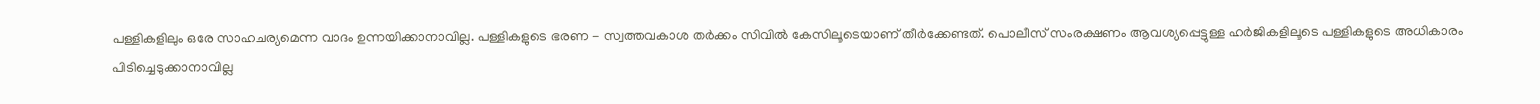പള്ളികളിലും ഒരേ സാഹചര്യമെന്ന വാദം ഉന്നയിക്കാനാവില്ല. പള്ളികളുടെ ഭരണ - സ്വത്തവകാശ തര്‍ക്കം സിവില്‍ കേസിലൂടെയാണ് തീര്‍ക്കേണ്ടത്. പൊലീസ് സംരക്ഷണം ആവശ്യപ്പെട്ടുള്ള ഹര്‍ജികളിലൂടെ പള്ളികളുടെ അധികാരം പിടിച്ചെടുക്കാനാവില്ല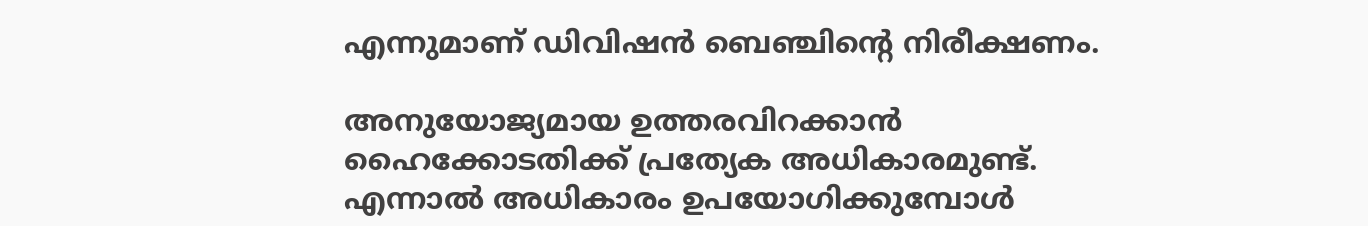എന്നുമാണ് ഡിവിഷന്‍ ബെഞ്ചിന്റെ നിരീക്ഷണം.

അനുയോജ്യമായ ഉത്തരവിറക്കാന്‍ ഹൈക്കോടതിക്ക് പ്രത്യേക അധികാരമുണ്ട്. എന്നാല്‍ അധികാരം ഉപയോഗിക്കുമ്പോള്‍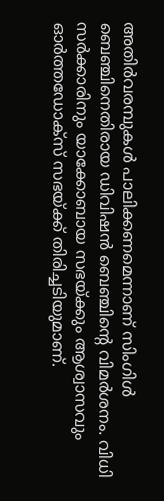അതിര്‍വരമ്പുകള്‍ പാലിക്കണമെന്നാണ് സിംഗിള്‍ ബെഞ്ചിനെതിരായ ഡിവിഷന്‍ ബെഞ്ചിന്റെ വിമര്‍ശനം. വിധി സര്‍ക്കാരിനും യാക്കോബായ സഭയ്ക്കും ആശ്വാസവും ഓര്‍ത്തഡോക്‌സ് സഭയ്ക്ക് തിരിച്ചടിയുമാണ്.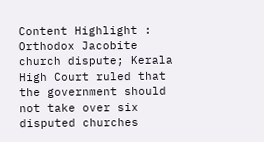Content Highlight : Orthodox Jacobite church dispute; Kerala High Court ruled that the government should not take over six disputed churches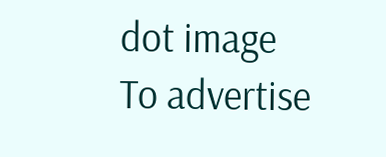dot image
To advertise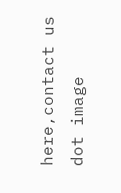here,contact us
dot image